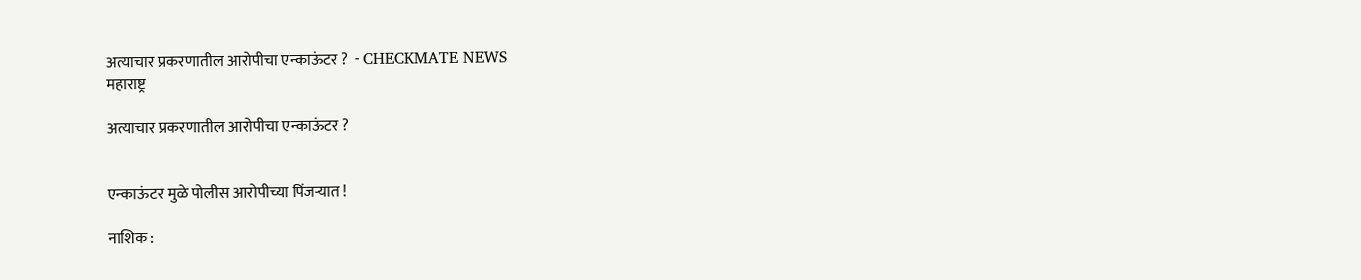अत्याचार प्रकरणातील आरोपीचा एन्काऊंटर ?  - CHECKMATE NEWS
महाराष्ट्र

अत्याचार प्रकरणातील आरोपीचा एन्काऊंटर ?


एन्काऊंटर मुळे पोलीस आरोपीच्या पिंजऱ्यात !

नाशिक :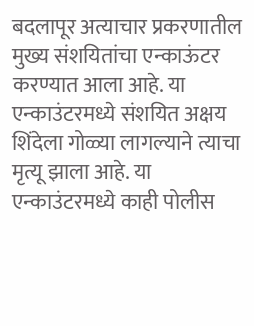बदलापूर अत्याचार प्रकरणातील मुख्य संशयितांचा एन्काऊंटर करण्यात आला आहे. या एन्काउंटरमध्ये संशयित अक्षय शिंदेला गोळ्या लागल्याने त्याचा मृत्यू झाला आहे. या एन्काउंटरमध्ये काही पोलीस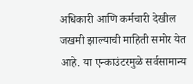अधिकारी आणि कर्मचारी देखील जखमी झाल्याची माहिती समोर येत आहे. या एन्काउंटरमुळे सर्वसामान्य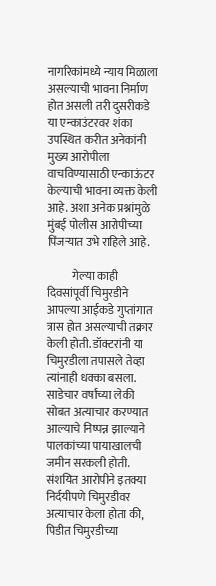नागरिकांमध्ये न्याय मिळाला असल्याची भावना निर्माण होत असली तरी दुसरीकडे या एन्काउंटरवर शंका उपस्थित करीत अनेकांनी मुख्य आरोपीला वाचविण्यासाठी एन्काऊंटर केल्याची भावना व्यक्त केली आहे. अशा अनेक प्रश्नांमुळे मुंबई पोलीस आरोपीच्या पिंजऱ्यात उभे राहिले आहे.

           गेल्या काही दिवसांपूर्वी चिमुरडीने आपल्या आईकडे गुप्तांगात त्रास होत असल्याची तक्रार केली होती. डॉक्टरांनी या चिमुरडीला तपासले तेव्हा त्यांनाही धक्का बसला. साडेचार वर्षांच्या लेकी सोबत अत्याचार करण्यात आल्याचे निष्पन्न झाल्याने पालकांच्या पायाखालची जमीन सरकली होती. संशयित आरोपीने इतक्या निर्दयीपणे चिमुरडीवर अत्याचार केला होता की, पिडीत चिमुरडीच्या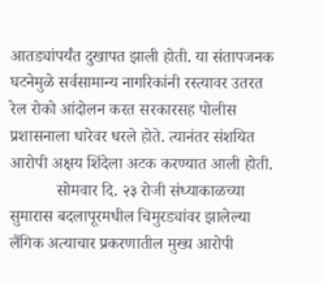आतड्यांपर्यंत दुखापत झाली होती. या संतापजनक घटनेमुळे सर्वसामान्य नागरिकांनी रस्त्यावर उतरत रेल रोको आंदोलन करत सरकारसह पोलीस प्रशासनाला धारेवर धरले होते. त्यानंतर संशयित आरोपी अक्षय शिंदेला अटक करण्यात आली होती.
           सोमवार दि. २३ रोजी संध्याकाळच्या सुमारास बदलापूरमधील चिमुरड्यांवर झालेल्या लैंगिक अत्याचार प्रकरणातील मुख्य आरोपी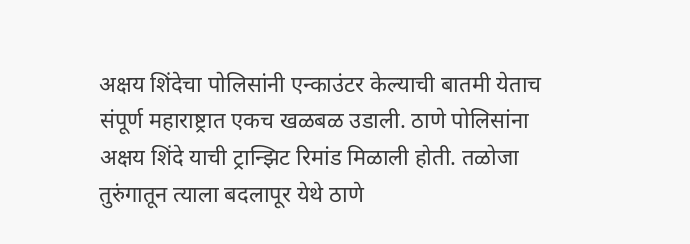अक्षय शिंदेचा पोलिसांनी एन्काउंटर केल्याची बातमी येताच संपूर्ण महाराष्ट्रात एकच खळबळ उडाली. ठाणे पोलिसांना अक्षय शिंदे याची ट्रान्झिट रिमांड मिळाली होती. तळोजा तुरुंगातून त्याला बदलापूर येथे ठाणे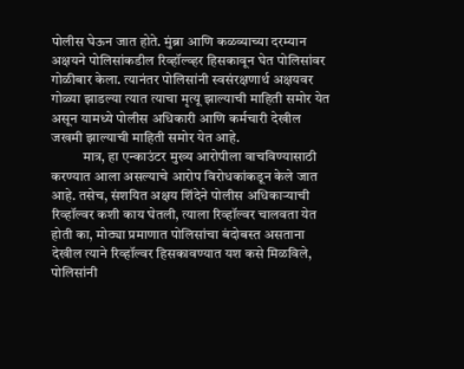पोलीस घेऊन जात होते. मुंब्रा आणि कळव्याच्या दरम्यान अक्षयने पोलिसांकडील रिव्हॉल्व्हर हिसकावून घेत पोलिसांवर गोळीबार केला. त्यानंतर पोलिसांनी स्वसंरक्षणार्थ अक्षयवर गोळ्या झाडल्या त्यात त्याचा मृत्यू झाल्याची माहिती समोर येत असून यामध्ये पोलीस अधिकारी आणि कर्मचारी देखील जखमी झाल्याची माहिती समोर येत आहे.
           मात्र, हा एन्काउंटर मुख्य आरोपीला वाचविण्यासाठी करण्यात आला असल्याचे आरोप विरोधकांकडून केले जात आहे. तसेच, संशयित अक्षय शिंदेने पोलीस अधिकाऱ्याची रिव्हॉल्वर कशी काय घेतली, त्याला रिव्हॉल्वर चालवता येत होती का, मोठ्या प्रमाणात पोलिसांचा बंदोबस्त असताना देखील त्याने रिव्हॉल्वर हिसकावण्यात यश कसे मिळविले, पोलिसांनी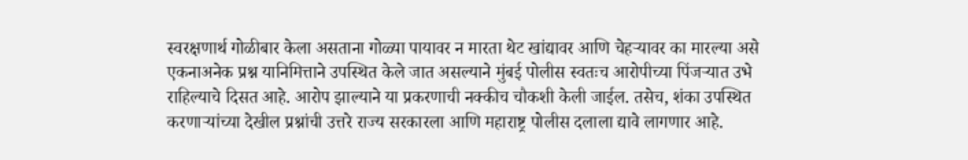स्वरक्षणार्थ गोळीबार केला असताना गोळ्या पायावर न मारता थेट खांद्यावर आणि चेहऱ्यावर का मारल्या असे एकनाअनेक प्रश्न यानिमित्ताने उपस्थित केले जात असल्याने मुंबई पोलीस स्वतःच आरोपीच्या पिंजऱ्यात उभे राहिल्याचे दिसत आहे. आरोप झाल्याने या प्रकरणाची नक्कीच चौकशी केली जाईल. तसेच, शंका उपस्थित करणाऱ्यांच्या देखील प्रश्नांची उत्तरे राज्य सरकारला आणि महाराष्ट्र पोलीस दलाला द्यावे लागणार आहे.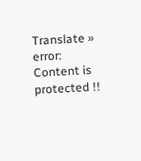Translate »
error: Content is protected !!